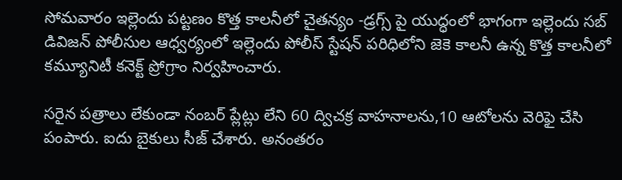సోమవారం ఇల్లెందు పట్టణం కొత్త కాలనీలో చైతన్యం -డ్రగ్స్ పై యుద్ధంలో భాగంగా ఇల్లెందు సబ్ డివిజన్ పోలీసుల ఆధ్వర్యంలో ఇల్లెందు పోలీస్ స్టేషన్ పరిధిలోని జెకె కాలనీ ఉన్న కొత్త కాలనీలో కమ్యూనిటీ కనెక్ట్ ప్రోగ్రాం నిర్వహించారు.

సరైన పత్రాలు లేకుండా నంబర్ ప్లేట్లు లేని 60 ద్విచక్ర వాహనాలను,10 ఆటోలను వెరిఫై చేసి పంపారు. ఐదు బైకులు సీజ్ చేశారు. అనంతరం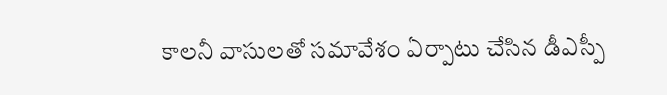కాలనీ వాసులతో సమావేశం ఏర్పాటు చేసిన డీఎస్పీ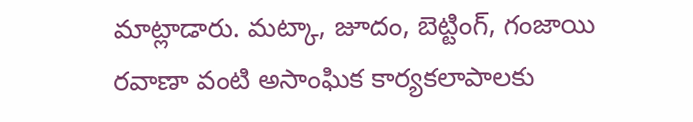మాట్లాడారు. మట్కా, జూదం, బెట్టింగ్, గంజాయి రవాణా వంటి అసాంఘిక కార్యకలాపాలకు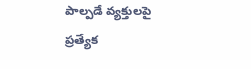పాల్పడే వ్యక్తులపై ప్రత్యేక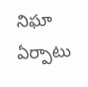నిఘా ఏర్పాటు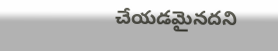చేయడమైనదని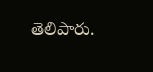తెలిపారు.